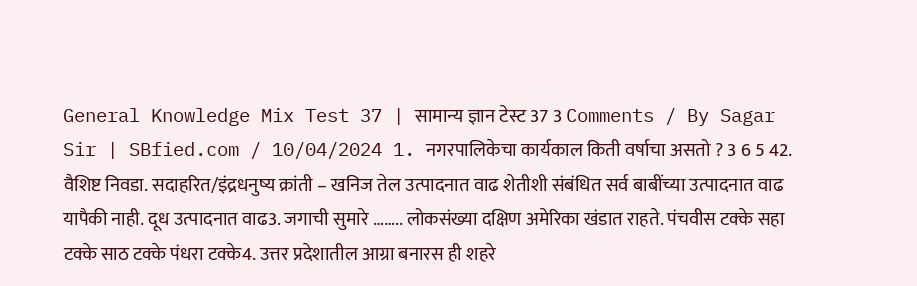General Knowledge Mix Test 37 | सामान्य ज्ञान टेस्ट 37 3 Comments / By Sagar Sir | SBfied.com / 10/04/2024 1. नगरपालिकेचा कार्यकाल किती वर्षाचा असतो ? 3 6 5 42. वैशिष्ट निवडा. सदाहरित/इंद्रधनुष्य क्रांती – खनिज तेल उत्पादनात वाढ शेतीशी संबंधित सर्व बाबींच्या उत्पादनात वाढ यापैकी नाही. दूध उत्पादनात वाढ3. जगाची सुमारे …….. लोकसंख्या दक्षिण अमेरिका खंडात राहते. पंचवीस टक्के सहा टक्के साठ टक्के पंधरा टक्के4. उत्तर प्रदेशातील आग्रा बनारस ही शहरे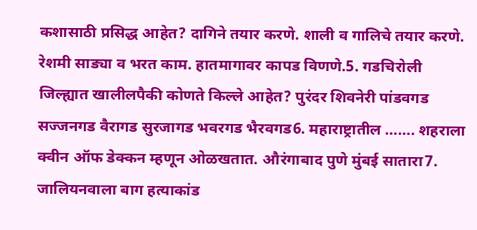कशासाठी प्रसिद्ध आहेत? दागिने तयार करणे. शाली व गालिचे तयार करणे. रेशमी साड्या व भरत काम. हातमागावर कापड विणणे.5. गडचिरोली जिल्ह्यात खालीलपैकी कोणते किल्ले आहेत? पुरंदर शिवनेरी पांडवगड सज्जनगड वैरागड सुरजागड भवरगड भैरवगड6. महाराष्ट्रातील ……. शहराला क्वीन ऑफ डेक्कन म्हणून ओळखतात. औरंगाबाद पुणे मुंबई सातारा7. जालियनवाला बाग हत्याकांड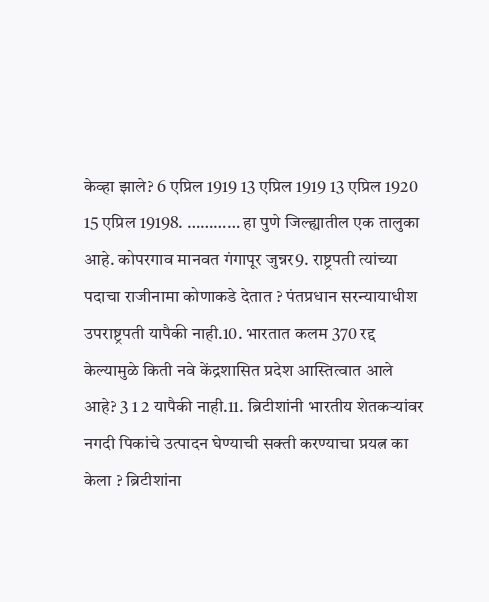केव्हा झाले? 6 एप्रिल 1919 13 एप्रिल 1919 13 एप्रिल 1920 15 एप्रिल 19198. ………… हा पुणे जिल्ह्यातील एक तालुका आहे. कोपरगाव मानवत गंगापूर जुन्नर9. राष्ट्रपती त्यांच्या पदाचा राजीनामा कोणाकडे देतात ? पंतप्रधान सरन्यायाधीश उपराष्ट्रपती यापैकी नाही.10. भारतात कलम 370 रद्द केल्यामुळे किती नवे केंद्रशासित प्रदेश आस्तित्वात आले आहे? 3 1 2 यापैकी नाही.11. ब्रिटीशांनी भारतीय शेतकऱ्यांवर नगदी पिकांचे उत्पादन घेण्याची सक्ती करण्याचा प्रयत्न का केला ? ब्रिटीशांना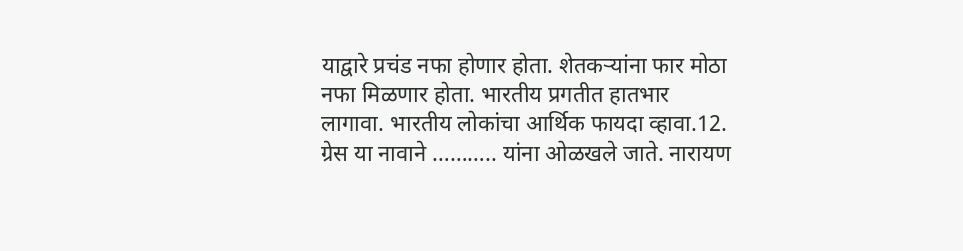याद्वारे प्रचंड नफा होणार होता. शेतकऱ्यांना फार मोठा नफा मिळणार होता. भारतीय प्रगतीत हातभार लागावा. भारतीय लोकांचा आर्थिक फायदा व्हावा.12. ग्रेस या नावाने ……….. यांना ओळखले जाते. नारायण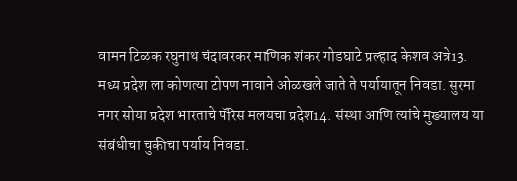वामन टिळक रघुनाथ चंदावरकर माणिक शंकर गोडघाटे प्रल्हाद केशव अत्रे13. मध्य प्रदेश ला कोणत्या टोपण नावाने ओळखले जाते ते पर्यायातून निवडा. सुरमा नगर सोया प्रदेश भारताचे पॅरिस मलयचा प्रदेश14. संस्था आणि त्यांचे मुख्यालय या संबंधीचा चुकीचा पर्याय निवडा.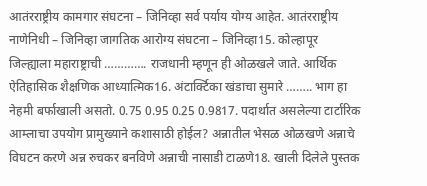आतंरराष्ट्रीय कामगार संघटना – जिनिव्हा सर्व पर्याय योग्य आहेत. आतंरराष्ट्रीय नाणेनिधी – जिनिव्हा जागतिक आरोग्य संघटना – जिनिव्हा15. कोल्हापूर जिल्ह्याला महाराष्ट्राची …………. राजधानी म्हणून ही ओळखले जाते. आर्थिक ऐतिहासिक शैक्षणिक आध्यात्मिक16. अंटार्क्टिका खंडाचा सुमारे …….. भाग हा नेहमी बर्फाखाली असतो. 0.75 0.95 0.25 0.9817. पदार्थात असलेल्या टार्टारिक आम्लाचा उपयोग प्रामुख्याने कशासाठी होईल? अन्नातील भेसळ ओळखणे अन्नाचे विघटन करणे अन्न रुचकर बनविणे अन्नाची नासाडी टाळणे18. खाली दिलेले पुस्तक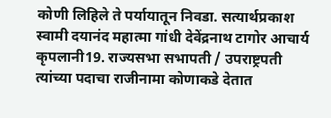कोणी लिहिले ते पर्यायातून निवडा. सत्यार्थप्रकाश स्वामी दयानंद महात्मा गांधी देवेंद्रनाथ टागोर आचार्य कृपलानी19. राज्यसभा सभापती / उपराष्ट्रपती त्यांच्या पदाचा राजीनामा कोणाकडे देतात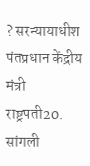? सरन्यायाधीश पंतप्रधान केंद्रीय मंत्री राष्ट्रपती20. सांगली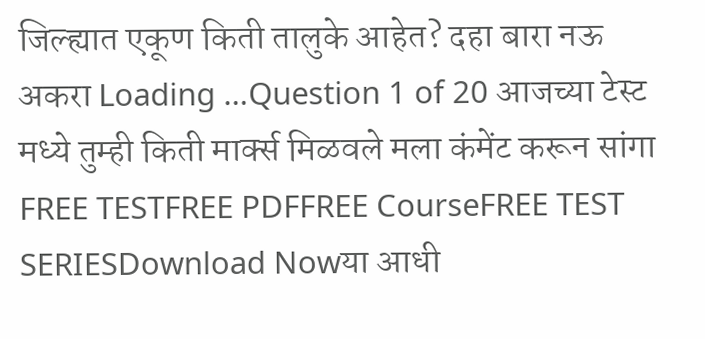जिल्ह्यात एकूण किती तालुके आहेत? दहा बारा नऊ अकरा Loading …Question 1 of 20 आजच्या टेस्ट मध्ये तुम्ही किती मार्क्स मिळवले मला कंमेंट करून सांगा FREE TESTFREE PDFFREE CourseFREE TEST SERIESDownload Nowया आधी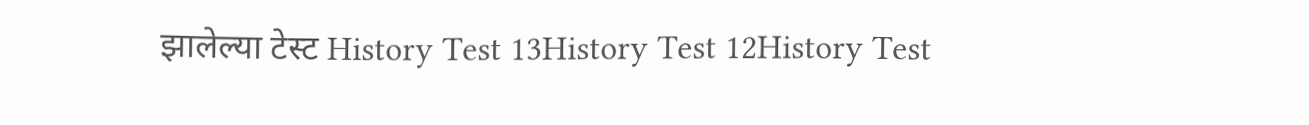झालेल्या टेस्ट History Test 13History Test 12History Test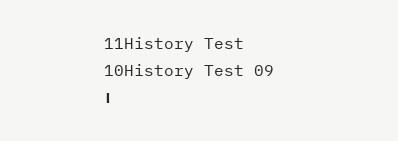11History Test 10History Test 09 ।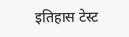इतिहास टेस्ट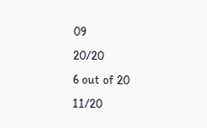09
20/20
6 out of 20
11/20